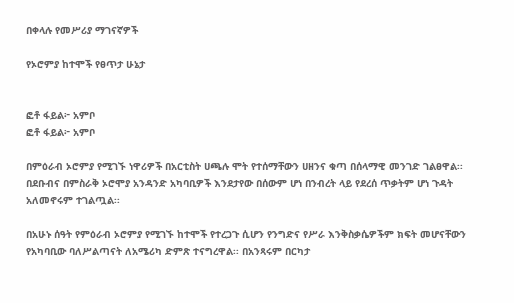በቀላሉ የመሥሪያ ማገናኛዎች

የኦሮምያ ከተሞች የፀጥታ ሁኔታ


ፎቶ ፋይል፦ አምቦ
ፎቶ ፋይል፦ አምቦ

በምዕራብ ኦሮምያ የሚገኙ ነዋሪዎች በአርቲስት ሀጫሉ ሞት የተሰማቸውን ሀዘንና ቁጣ በሰላማዊ መንገድ ገልፀዋል፡፡ በደቡብና በምስራቅ ኦሮሞያ አንዳንድ አካባቢዎች እንደታየው በሰውም ሆነ በንብረት ላይ የደረሰ ጥቃትም ሆነ ጉዳት አለመኖሩም ተገልጧል፡፡

በአሁኑ ሰዓት የምዕራብ ኦሮምያ የሚገኙ ከተሞች የተረጋጉ ሲሆን የንግድና የሥራ እንቅስቃሴዎችም ክፍት መሆናቸውን የአካባቢው ባለሥልጣናት ለአሜሪካ ድምጽ ተናግረዋል፡፡ በአንጻሩም በርካታ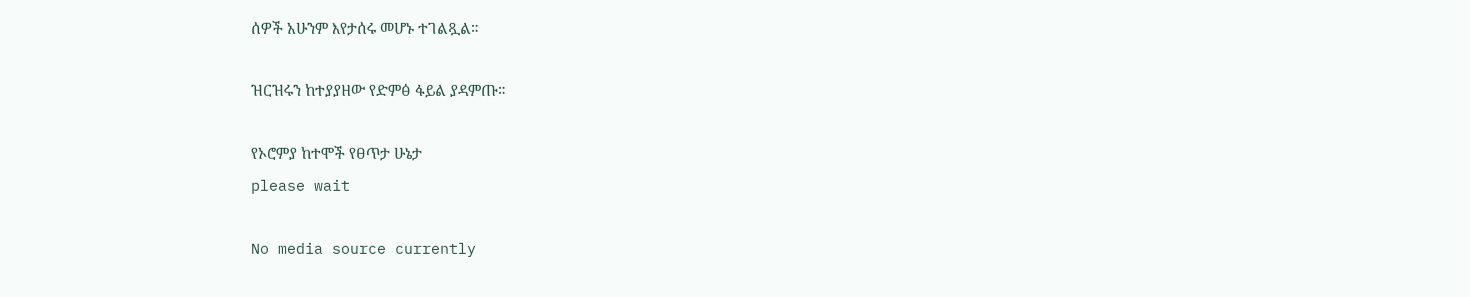ሰዎች አሁንም እየታሰሩ መሆኑ ተገልጿል።

ዝርዝሩን ከተያያዘው የድምፅ ፋይል ያዳምጡ።

የኦሮምያ ከተሞች የፀጥታ ሁኔታ
please wait

No media source currently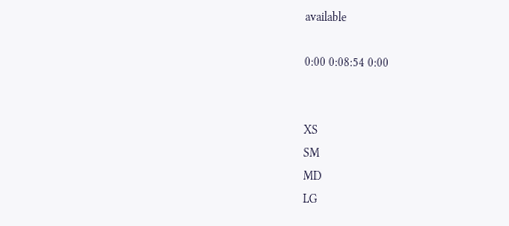available

0:00 0:08:54 0:00


XS
SM
MD
LG